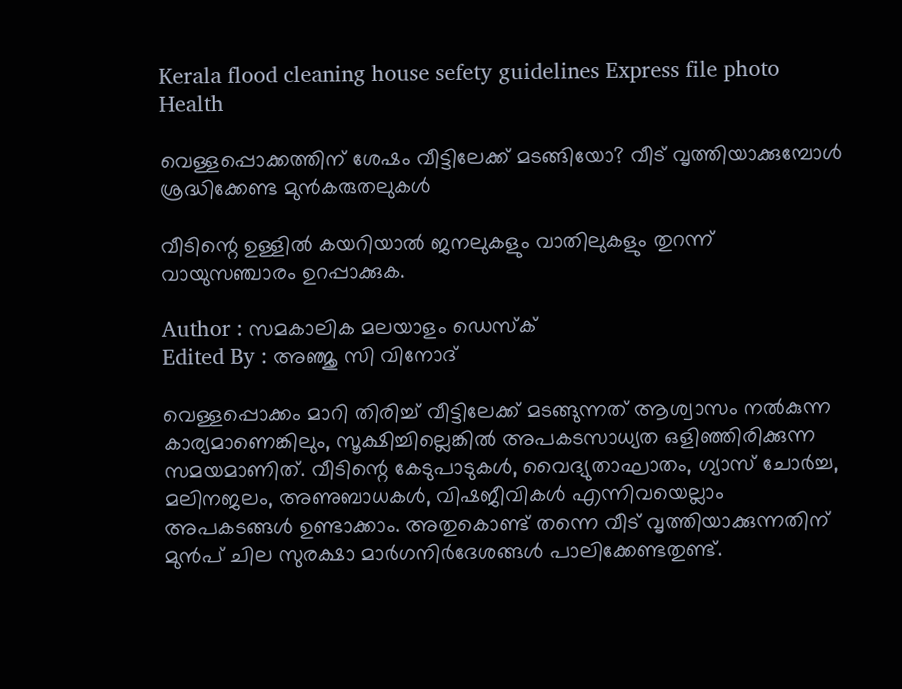Kerala flood cleaning house sefety guidelines Express file photo
Health

വെള്ളപ്പൊക്കത്തിന് ശേഷം വീട്ടിലേക്ക് മടങ്ങിയോ? വീട് വൃത്തിയാക്കുമ്പോൾ ശ്രദ്ധിക്കേണ്ട മുൻകരുതലുകൾ

വീടിന്റെ ഉള്ളിൽ കയറിയാൽ ജനലുകളും വാതിലുകളും തുറന്ന് വായുസഞ്ചാരം ഉറപ്പാക്കുക.

Author : സമകാലിക മലയാളം ഡെസ്ക്
Edited By : അഞ്ജു സി വിനോദ്‌

വെള്ളപ്പൊക്കം മാറി തിരിച്ച് വീട്ടിലേക്ക് മടങ്ങുന്നത് ആശ്വാസം നൽകുന്ന കാര്യമാണെങ്കിലും, സൂക്ഷിച്ചില്ലെങ്കിൽ അപകടസാധ്യത ഒളിഞ്ഞിരിക്കുന്ന സമയമാണിത്. വീടിന്റെ കേടുപാടുകൾ, വൈദ്യുതാഘാതം, ഗ്യാസ് ചോർച്ച, മലിനജലം, അണുബാധകൾ, വിഷജീവികൾ എന്നിവയെല്ലാം അപകടങ്ങൾ ഉണ്ടാക്കാം. അതുകൊണ്ട് തന്നെ വീട് വൃത്തിയാക്കുന്നതിന് മുൻപ് ചില സുരക്ഷാ മാർഗനിർദേശങ്ങൾ പാലിക്കേണ്ടതുണ്ട്.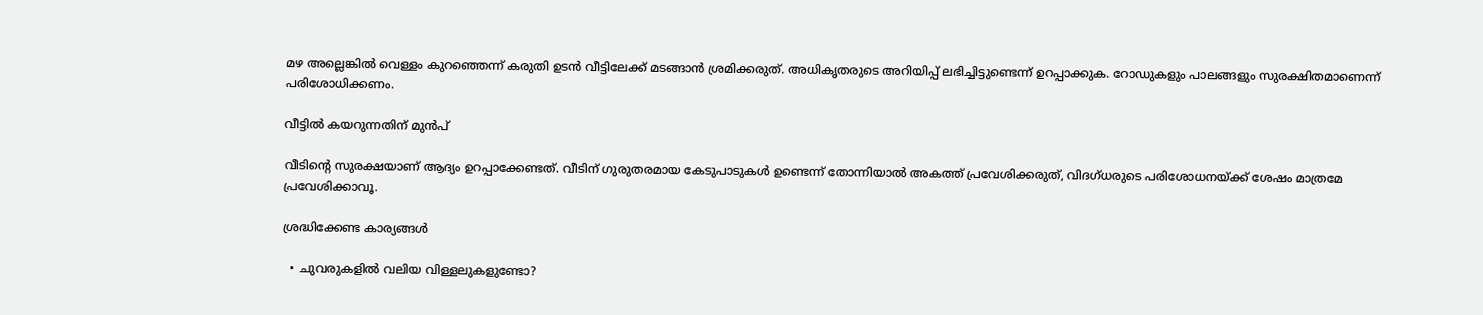മഴ അല്ലെങ്കിൽ വെള്ളം കുറഞ്ഞെന്ന് കരുതി ഉടൻ വീട്ടിലേക്ക് മടങ്ങാൻ ശ്രമിക്കരുത്. അധികൃതരുടെ അറിയിപ്പ് ലഭിച്ചിട്ടുണ്ടെന്ന് ഉറപ്പാക്കുക. റോഡുകളും പാലങ്ങളും സുരക്ഷിതമാണെന്ന് പരിശോധിക്കണം.

വീട്ടിൽ കയറുന്നതിന് മുൻപ്

വീടിന്റെ സുരക്ഷയാണ് ആദ്യം ഉറപ്പാക്കേണ്ടത്. വീടിന് ഗുരുതരമായ കേടുപാടുകൾ ഉണ്ടെന്ന് തോന്നിയാൽ അകത്ത് പ്രവേശിക്കരുത്, വിദഗ്ധരുടെ പരിശോധനയ്ക്ക് ശേഷം മാത്രമേ പ്രവേശിക്കാവൂ.

ശ്രദ്ധിക്കേണ്ട കാര്യങ്ങൾ

  • ചുവരുകളിൽ വലിയ വിള്ളലുകളുണ്ടോ?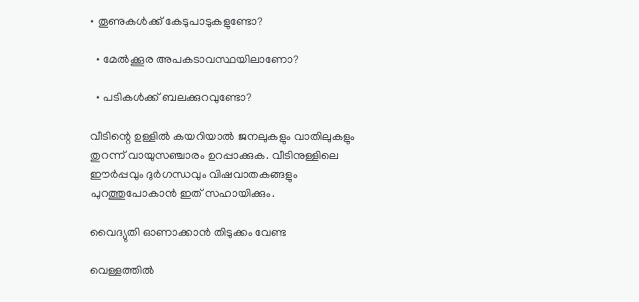• തൂണുകൾക്ക് കേടുപാടുകളുണ്ടോ?

  • മേൽക്കൂര അപകടാവസ്ഥയിലാണോ?

  • പടികൾക്ക് ബലക്കുറവുണ്ടോ?

വീടിന്റെ ഉള്ളിൽ കയറിയാൽ ജനലുകളും വാതിലുകളും തുറന്ന് വായുസഞ്ചാരം ഉറപ്പാക്കുക. വീടിനുള്ളിലെ ഈർപ്പവും ദുർഗന്ധവും വിഷവാതകങ്ങളും പുറത്തുപോകാൻ ഇത് സഹായിക്കും.

വൈദ്യുതി ഓണാക്കാൻ തിടുക്കം വേണ്ട

വെള്ളത്തിൽ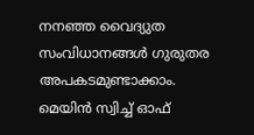നനഞ്ഞ വൈദ്യുത സംവിധാനങ്ങൾ ഗുരുതര അപകടമുണ്ടാക്കാം. മെയിൻ സ്വിച്ച് ഓഫ്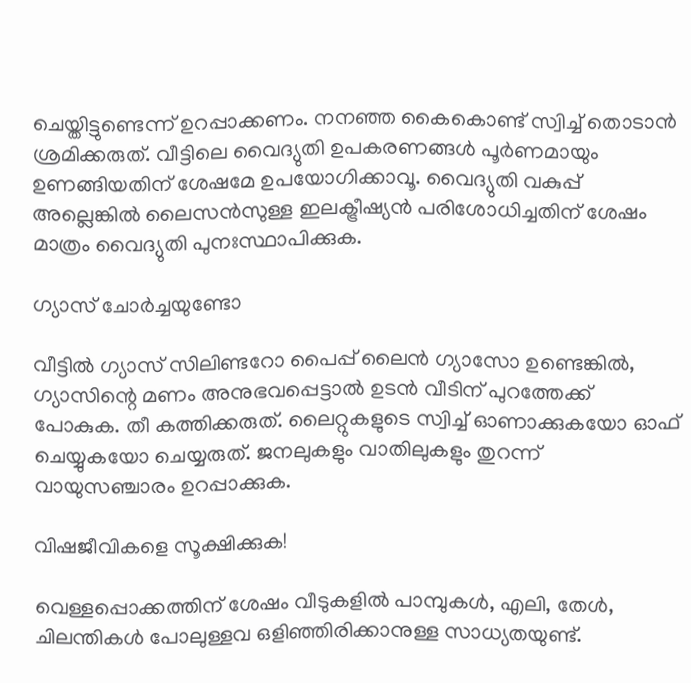ചെയ്തിട്ടുണ്ടെന്ന് ഉറപ്പാക്കണം. നനഞ്ഞ കൈകൊണ്ട് സ്വിച്ച് തൊടാൻ ശ്രമിക്കരുത്. വീട്ടിലെ വൈദ്യുതി ഉപകരണങ്ങൾ പൂർണമായും ഉണങ്ങിയതിന് ശേഷമേ ഉപയോഗിക്കാവൂ. വൈദ്യുതി വകുപ്പ് അല്ലെങ്കിൽ ലൈസൻസുള്ള ഇലക്ട്രീഷ്യൻ പരിശോധിച്ചതിന് ശേഷം മാത്രം വൈദ്യുതി പുനഃസ്ഥാപിക്കുക.

ഗ്യാസ് ചോർച്ചയുണ്ടോ

വീട്ടിൽ ഗ്യാസ് സിലിണ്ടറോ പൈപ്പ് ലൈൻ ഗ്യാസോ ഉണ്ടെങ്കിൽ, ഗ്യാസിന്റെ മണം അനുഭവപ്പെട്ടാൽ ഉടൻ വീടിന് പുറത്തേക്ക് പോകുക. തീ കത്തിക്കരുത്. ലൈറ്റുകളുടെ സ്വിച്ച് ഓണാക്കുകയോ ഓഫ് ചെയ്യുകയോ ചെയ്യരുത്. ജനലുകളും വാതിലുകളും തുറന്ന് വായുസഞ്ചാരം ഉറപ്പാക്കുക.

വിഷജീവികളെ സൂക്ഷിക്കുക!

വെള്ളപ്പൊക്കത്തിന് ശേഷം വീടുകളിൽ പാമ്പുകൾ, എലി, തേൾ, ചിലന്തികൾ പോലുള്ളവ ഒളിഞ്ഞിരിക്കാനുള്ള സാധ്യതയുണ്ട്.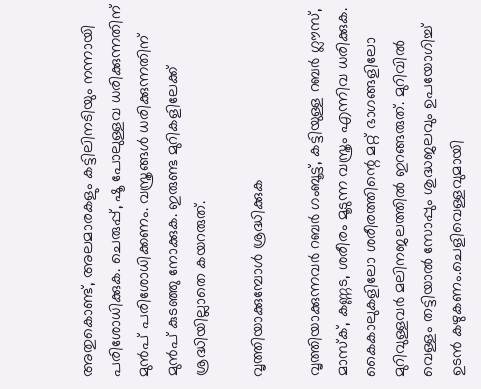അതുകൊണ്ട്, അലമാരകളും കട്ടിലിനടിയും നന്നായി പരിശോധിക്കുക. ചെരുപ്പ്, ഷൂ പോലുള്ളവ ധരിക്കുന്നതിന് മുൻപ് പരിശോധിക്കണം. വസ്ത്രങ്ങൾ ധരിക്കുന്നതിന് മുൻപ് കുടഞ്ഞു നോക്കുക. ഇരുണ്ട മുറികളിലേക്ക് ശ്രദ്ധിയില്ലാതെ കയറരുത്.

വൃത്തിയാക്കുമ്പോൾ ശ്രദ്ധിക്കുക

വൃത്തിയാക്കുന്നവർ റബർ ഗംബൂട്ട്, കട്ടിയുള്ള റബർ ഗ്ലൗസ്, മാസ്ക്, കണ്ണട, ശരീരം മൂടുന്ന വസ്ത്രം എന്നിവ ധരിക്കുക. കൈകാലുകളിലോ ശരീരത്തിന്റെ മറ്റ് ഭാഗങ്ങളിലോ മുറിവുള്ളവർ മലിനജലത്തിൽ ഇറങ്ങരുത്. മുറിവിൽ വെള്ളം തട്ടിയാൽ സോപ്പും ശുദ്ധജലവും ഉപയോഗിച്ച് ഉടൻ കഴുകണം.ചെളിവെള്ളവുമായി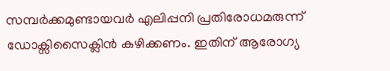സമ്പർക്കമുണ്ടായവർ എലിപ്പനി പ്രതിരോധമരുന്ന് ഡോക്സിസൈക്ലിൻ കഴിക്കണം. ഇതിന് ആരോഗ്യ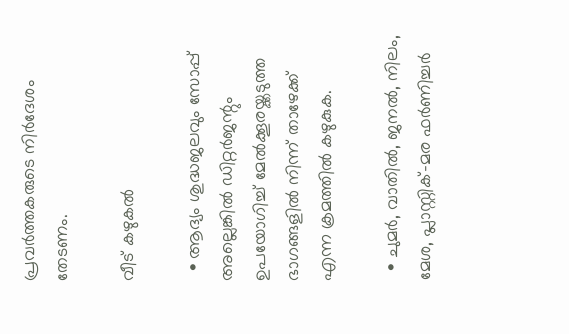പ്രവർത്തകരുടെ നിർദേശം തേടണം.

വീട് കഴുകൽ

  • ആദ്യം ശുദ്ധജലവും സോപ്പ് അല്ലെങ്കിൽ ഡിറ്റർജന്റും ഉപയോഗിച്ച് മേൽക്കൂരയ്ക്കടുത്ത ഭാഗങ്ങളിൽ നിന്ന് താഴേക്ക് എന്ന ക്രമത്തിൽ കഴുകുക.

  • ചുമർ, വാതിൽ, ജനൽ, നിലം, മേശ, പ്ലാസ്റ്റിക്-മര ഫർണിച്ചർ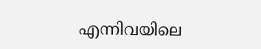എന്നിവയിലെ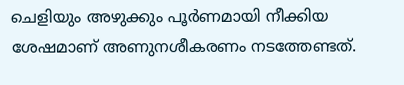ചെളിയും അഴുക്കും പൂർണമായി നീക്കിയ ശേഷമാണ് അണുനശീകരണം നടത്തേണ്ടത്.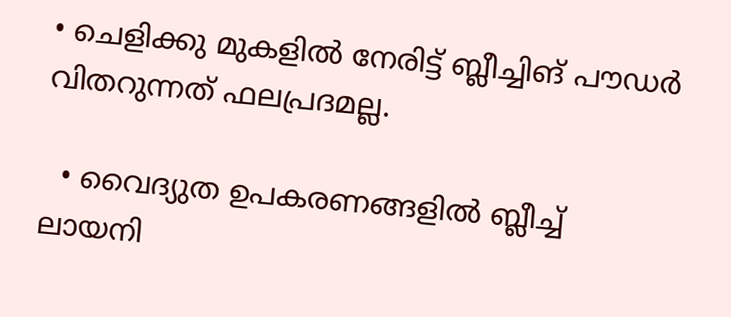• ചെളിക്കു മുകളിൽ നേരിട്ട് ബ്ലീച്ചിങ് പൗഡർ വിതറുന്നത് ഫലപ്രദമല്ല.

  • വൈദ്യുത ഉപകരണങ്ങളിൽ ബ്ലീച്ച് ലായനി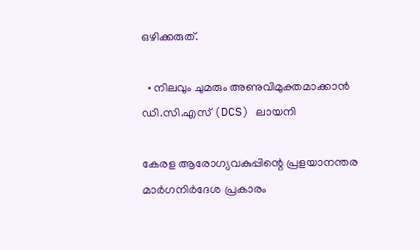ഒഴിക്കരുത്.

  • നിലവും ചുമരും അണുവിമുക്തമാക്കാൻ ഡി.സി.എസ് (DCS) ലായനി

കേരള ആരോഗ്യവകുപ്പിന്റെ പ്രളയാനന്തര മാർഗനിർദേശ പ്രകാരം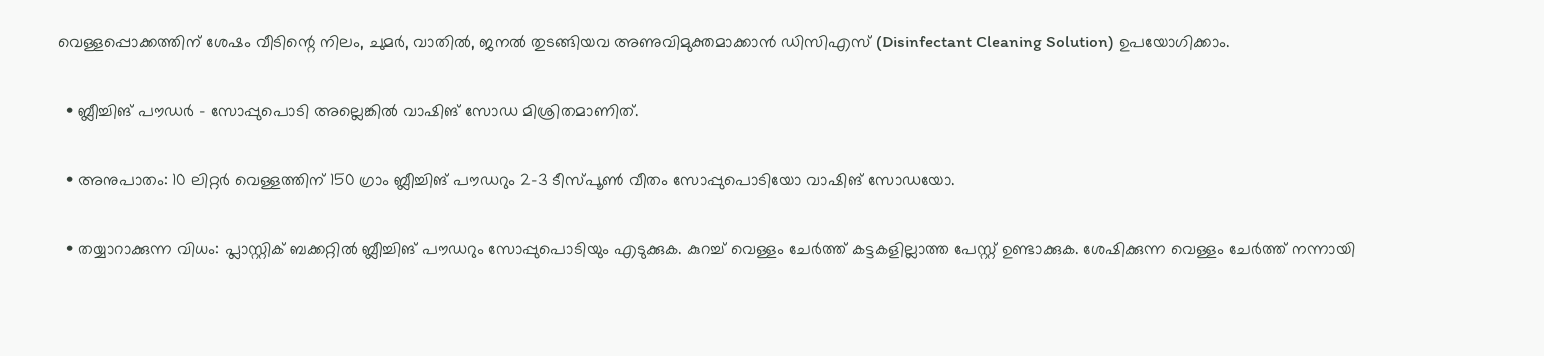വെള്ളപ്പൊക്കത്തിന് ശേഷം വീടിന്റെ നിലം, ചുമർ, വാതിൽ, ജനൽ തുടങ്ങിയവ അണുവിമുക്തമാക്കാൻ ഡിസിഎസ് (Disinfectant Cleaning Solution) ഉപയോഗിക്കാം.

  • ബ്ലീച്ചിങ് പൗഡർ - സോപ്പുപൊടി അല്ലെങ്കിൽ വാഷിങ് സോഡ മിശ്രിതമാണിത്.

  • അനുപാതം: 10 ലിറ്റർ വെള്ളത്തിന് 150 ഗ്രാം ബ്ലീച്ചിങ് പൗഡറും 2–3 ടീസ്പൂൺ വീതം സോപ്പുപൊടിയോ വാഷിങ് സോഡയോ.

  • തയ്യാറാക്കുന്ന വിധം: പ്ലാസ്റ്റിക് ബക്കറ്റിൽ ബ്ലീച്ചിങ് പൗഡറും സോപ്പുപൊടിയും എടുക്കുക. കുറച്ച് വെള്ളം ചേർത്ത് കട്ടകളില്ലാത്ത പേസ്റ്റ് ഉണ്ടാക്കുക. ശേഷിക്കുന്ന വെള്ളം ചേർത്ത് നന്നായി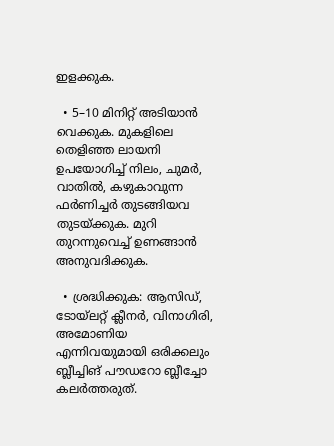ഇളക്കുക.

  • 5–10 മിനിറ്റ് അടിയാൻ വെക്കുക. മുകളിലെ തെളിഞ്ഞ ലായനി ഉപയോഗിച്ച് നിലം, ചുമർ, വാതിൽ, കഴുകാവുന്ന ഫർണിച്ചർ തുടങ്ങിയവ തുടയ്ക്കുക. മുറി തുറന്നുവെച്ച് ഉണങ്ങാൻ അനുവദിക്കുക.

  • ശ്രദ്ധിക്കുക: ആസിഡ്, ടോയ്‌ലറ്റ് ക്ലീനർ, വിനാഗിരി, അമോണിയ എന്നിവയുമായി ഒരിക്കലും ബ്ലീച്ചിങ് പൗഡറോ ബ്ലീച്ചോ കലർത്തരുത്.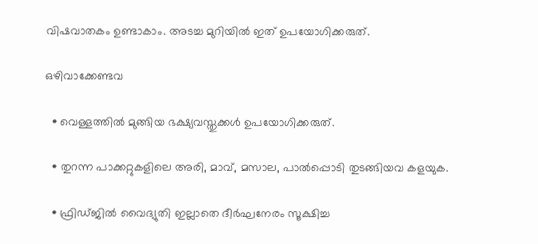വിഷവാതകം ഉണ്ടാകാം. അടച്ച മുറിയിൽ ഇത് ഉപയോഗിക്കരുത്.

ഒഴിവാക്കേണ്ടവ

  • വെള്ളത്തിൽ മുങ്ങിയ ഭക്ഷ്യവസ്തുക്കൾ ഉപയോഗിക്കരുത്.

  • തുറന്ന പാക്കറ്റുകളിലെ അരി, മാവ്, മസാല, പാൽപ്പൊടി തുടങ്ങിയവ കളയുക.

  • ഫ്രിഡ്ജിൽ വൈദ്യുതി ഇല്ലാതെ ദീർഘനേരം സൂക്ഷിച്ച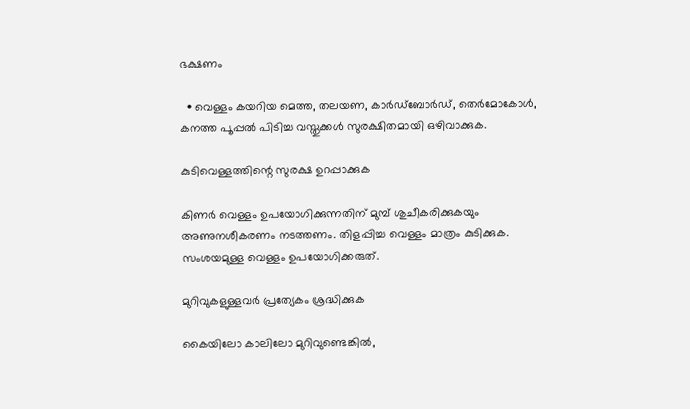ഭക്ഷണം

  • വെള്ളം കയറിയ മെത്ത, തലയണ, കാർഡ്ബോർഡ്, തെർമോകോൾ, കനത്ത പൂപ്പൽ പിടിച്ച വസ്തുക്കൾ സുരക്ഷിതമായി ഒഴിവാക്കുക.

കുടിവെള്ളത്തിന്റെ സുരക്ഷ ഉറപ്പാക്കുക

കിണർ വെള്ളം ഉപയോഗിക്കുന്നതിന് മുമ്പ് ശുചീകരിക്കുകയും അണുനശീകരണം നടത്തണം. തിളപ്പിച്ച വെള്ളം മാത്രം കുടിക്കുക. സംശയമുള്ള വെള്ളം ഉപയോഗിക്കരുത്.

മുറിവുകളുള്ളവർ പ്രത്യേകം ശ്രദ്ധിക്കുക

കൈയിലോ കാലിലോ മുറിവുണ്ടെങ്കിൽ,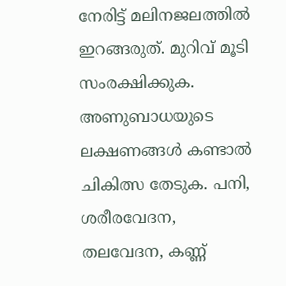നേരിട്ട് മലിനജലത്തിൽ ഇറങ്ങരുത്. മുറിവ് മൂടി സംരക്ഷിക്കുക. അണുബാധയുടെ ലക്ഷണങ്ങൾ കണ്ടാൽ ചികിത്സ തേടുക. പനി, ശരീരവേദന, തലവേദന, കണ്ണ്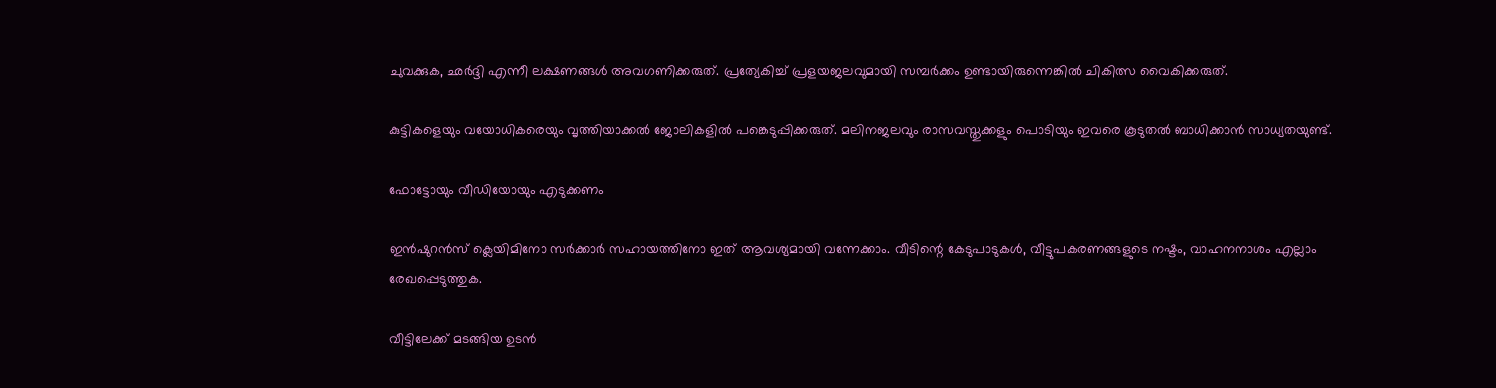ചുവക്കുക, ഛർദ്ദി എന്നീ ലക്ഷണങ്ങൾ അവഗണിക്കരുത്. പ്രത്യേകിച്ച് പ്രളയജലവുമായി സമ്പർക്കം ഉണ്ടായിരുന്നെങ്കിൽ ചികിത്സ വൈകിക്കരുത്.

കുട്ടികളെയും വയോധികരെയും വൃത്തിയാക്കൽ ജോലികളിൽ പങ്കെടുപ്പിക്കരുത്. മലിനജലവും രാസവസ്തുക്കളും പൊടിയും ഇവരെ കൂടുതൽ ബാധിക്കാൻ സാധ്യതയുണ്ട്.

ഫോട്ടോയും വീഡിയോയും എടുക്കണം

ഇൻഷുറൻസ് ക്ലെയിമിനോ സർക്കാർ സഹായത്തിനോ ഇത് ആവശ്യമായി വന്നേക്കാം. വീടിന്റെ കേടുപാടുകൾ, വീട്ടുപകരണങ്ങളുടെ നഷ്ടം, വാഹനനാശം എല്ലാം രേഖപ്പെടുത്തുക.

വീട്ടിലേക്ക് മടങ്ങിയ ഉടൻ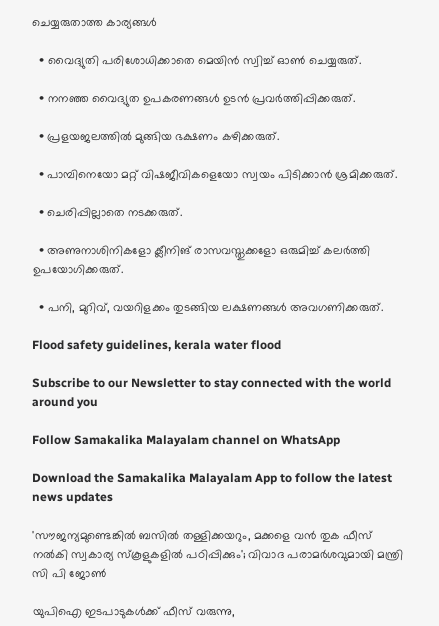ചെയ്യരുതാത്ത കാര്യങ്ങൾ

  • വൈദ്യുതി പരിശോധിക്കാതെ മെയിൻ സ്വിച്ച് ഓൺ ചെയ്യരുത്.

  • നനഞ്ഞ വൈദ്യുത ഉപകരണങ്ങൾ ഉടൻ പ്രവർത്തിപ്പിക്കരുത്.

  • പ്രളയജലത്തിൽ മുങ്ങിയ ഭക്ഷണം കഴിക്കരുത്.

  • പാമ്പിനെയോ മറ്റ് വിഷജീവികളെയോ സ്വയം പിടിക്കാൻ ശ്രമിക്കരുത്.

  • ചെരിപ്പില്ലാതെ നടക്കരുത്.

  • അണുനാശിനികളോ ക്ലീനിങ് രാസവസ്തുക്കളോ ഒരുമിച്ച് കലർത്തി ഉപയോഗിക്കരുത്.

  • പനി, മുറിവ്, വയറിളക്കം തുടങ്ങിയ ലക്ഷണങ്ങൾ അവഗണിക്കരുത്.

Flood safety guidelines, kerala water flood

Subscribe to our Newsletter to stay connected with the world around you

Follow Samakalika Malayalam channel on WhatsApp

Download the Samakalika Malayalam App to follow the latest news updates

'സൗജന്യമുണ്ടെങ്കിൽ ബസിൽ തള്ളിക്കയറും, മക്കളെ വൻ തുക ഫീസ് നൽകി സ്വകാര്യ സ്‌കൂളുകളിൽ പഠിപ്പിക്കും'; വിവാദ പരാമർശവുമായി മന്ത്രി സി പി ജോൺ

യുപിഐ ഇടപാടുകള്‍ക്ക് ഫീസ് വരുന്നു,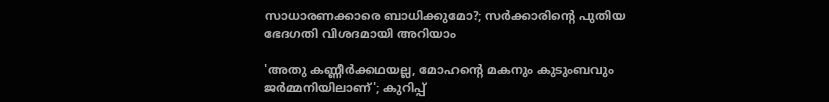സാധാരണക്കാരെ ബാധിക്കുമോ?; സര്‍ക്കാരിന്റെ പുതിയ ഭേദഗതി വിശദമായി അറിയാം

'അതു കണ്ണീര്‍ക്കഥയല്ല, മോഹന്റെ മകനും കുടുംബവും ജര്‍മ്മനിയിലാണ്'; കുറിപ്പ്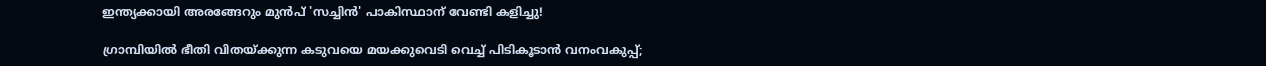ഇന്ത്യക്കായി അരങ്ങേറും മുൻപ് 'സച്ചിൻ' പാകിസ്ഥാന് വേണ്ടി കളിച്ചു!

ഗ്രാമ്പിയിൽ ഭീതി വിതയ്ക്കുന്ന കടുവയെ മയക്കുവെടി വെച്ച് പിടികൂടാൻ വനംവകുപ്പ്;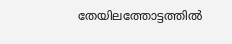തേയിലത്തോട്ടത്തിൽ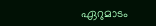ഏറുമാടം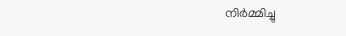നിർമ്മിച്ചു